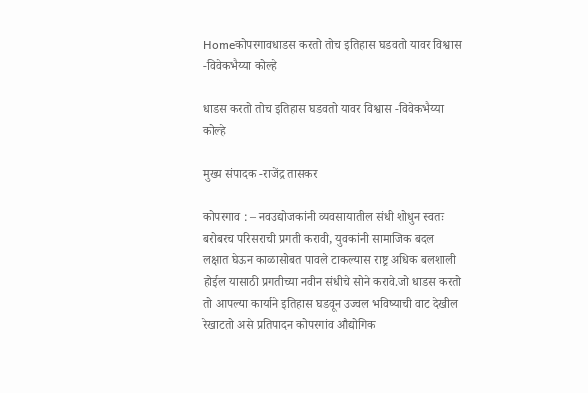Homeकोपरगावधाडस करतो तोच इतिहास घडवतो यावर विश्वास -विवेकभैय्या कोल्हे

धाडस करतो तोच इतिहास घडवतो यावर विश्वास -विवेकभैय्या कोल्हे

मुख्य संपादक -राजेंद्र तासकर

कोपरगाव : – नवउद्योजकांनी व्यवसायातील संधी शोधुन स्वतः बरोबरच परिसराची प्रगती करावी, युवकांनी सामाजिक बदल लक्षात घेऊन काळासोबत पावले टाकल्यास राष्ट्र अधिक बलशाली होईल यासाठी प्रगतीच्या नवीन संधीचे सोने करावे.जो धाडस करतो तो आपल्या कार्याने इतिहास घडवून उज्वल भविष्याची वाट देखील रेखाटतो असे प्रतिपादन कोपरगांव औद्योगिक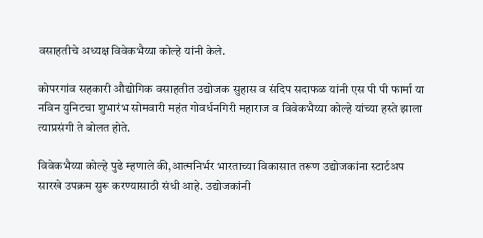वसाहतीचे अध्यक्ष विवेकभैय्या कोल्हे यांनी केले.

कोपरगांव सहकारी औद्योगिक वसाहतीत उद्योजक सुहास व संदिप सदाफळ यांनी एस पी पी फार्मा या नविन युनिटचा शुभारंभ सोमवारी महंत गोवर्धनगिरी महाराज व विवेकभैय्या कोल्हे यांच्या हस्ते झाला त्याप्रसंगी ते बोलत होते.

विवेकभैय्या कोल्हे पुढे म्हणाले की,आत्मनिर्भर भारताच्या विकासात तरूण उद्योजकांना स्टार्टअप सारखे उपक्रम सुरू करण्यासाठी संधी आहे. उद्योजकांनी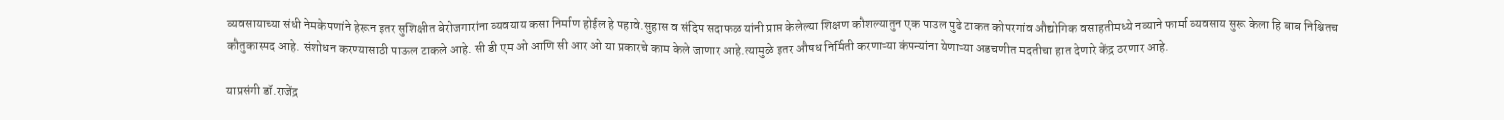व्यवसायाच्या संधी नेमकेपणांने हेरून इतर सुशिक्षीत बेरोजगारांना व्यवयाय कसा निर्माण होईल हे पहावे.सुहास व संदिप सदाफळ यांनी प्राप्त केलेल्या शिक्षण कौशल्यातुन एक पाउल पुढे टाकत कोपरगांव औद्योगिक वसाहतीमध्ये नव्याने फार्मा व्यवसाय सुरू केला हि बाब निश्चितच कौतुकास्पद आहे. संशोधन करण्यासाठी पाऊल टाकले आहे. सी डी एम ओ आणि सी आर ओ या प्रकारचे काम केले जाणार आहे.त्यामुळे इतर औषध निर्मिती करणाऱ्या कंपन्यांना येणाऱ्या अडचणीत मदतीचा हात देणारे केंद्र ठरणार आहे.

याप्रसंगी डॉ.राजेंद्र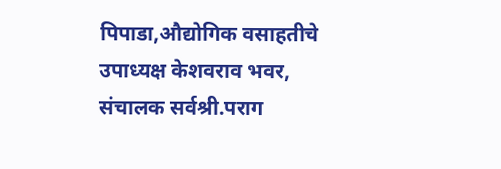पिपाडा,औद्योगिक वसाहतीचे उपाध्यक्ष केशवराव भवर, संचालक सर्वश्री.पराग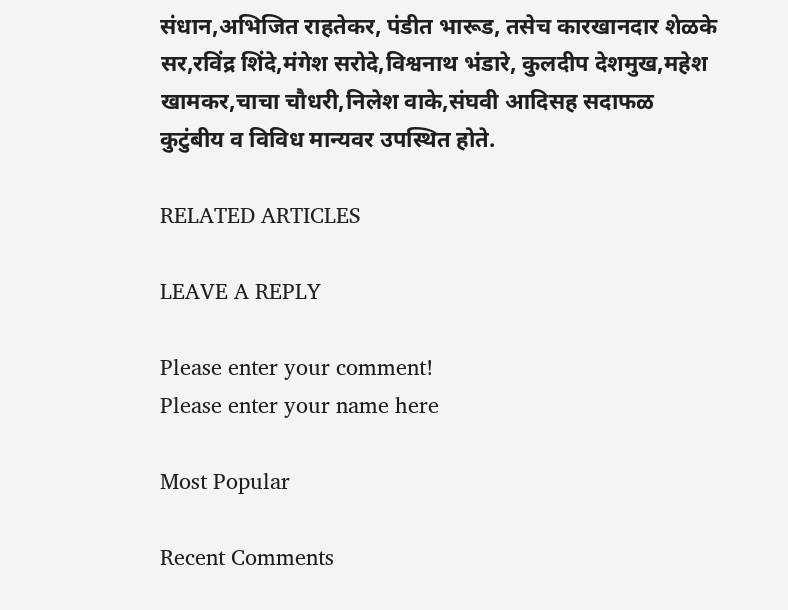संधान,अभिजित राहतेकर, पंडीत भारूड, तसेच कारखानदार शेळके सर,रविंद्र शिंदे,मंगेश सरोदे,विश्वनाथ भंडारे, कुलदीप देशमुख,महेश खामकर,चाचा चौधरी,निलेश वाके,संघवी आदिसह सदाफळ कुटुंबीय व विविध मान्यवर उपस्थित होते.

RELATED ARTICLES

LEAVE A REPLY

Please enter your comment!
Please enter your name here

Most Popular

Recent Comments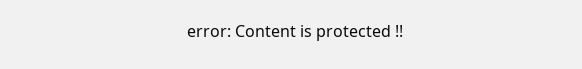error: Content is protected !!